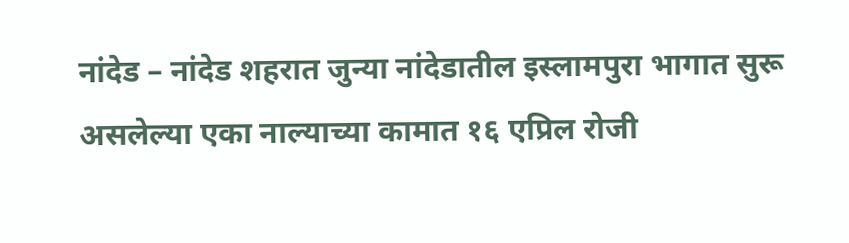नांदेड – नांदेड शहरात जुन्या नांदेडातील इस्लामपुरा भागात सुरू असलेल्या एका नाल्याच्या कामात १६ एप्रिल रोजी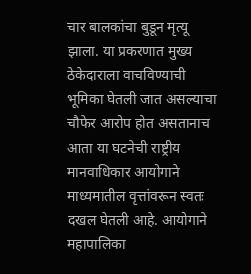चार बालकांचा बुडून मृत्यू झाला. या प्रकरणात मुख्य ठेकेदाराला वाचविण्याची भूमिका घेतली जात असल्याचा चौफेर आरोप होत असतानाच आता या घटनेची राष्ट्रीय मानवाधिकार आयोगाने माध्यमातील वृत्तांवरून स्वतः दखल घेतली आहे. आयोगाने महापालिका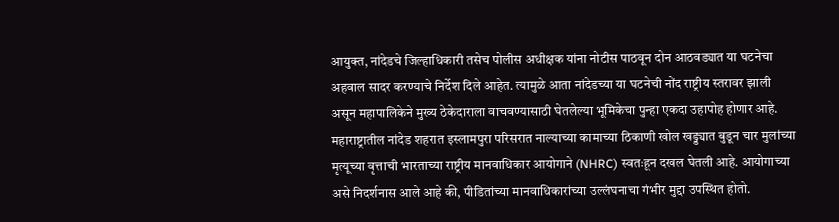आयुक्त, नांदेडचे जिल्हाधिकारी तसेच पोलीस अधीक्षक यांना नोटीस पाठवून दोन आठवड्यात या घटनेचा अहवाल सादर करण्याचे निर्देश दिले आहेत. त्यामुळे आता नांदेडच्या या घटनेची नोंद राष्ट्रीय स्तरावर झाली असून महापालिकेने मुख्य ठेकेदाराला वाचवण्यासाठी घेतलेल्या भूमिकेचा पुन्हा एकदा उहापोह होणार आहे.
महाराष्ट्रातील नांदेड शहरात इस्लामपुरा परिसरात नाल्याच्या कामाच्या ठिकाणी खोल खड्ड्यात बुडून चार मुलांच्या मृत्यूच्या वृत्ताची भारताच्या राष्ट्रीय मानवाधिकार आयोगाने (NHRC) स्वतःहून दखल घेतली आहे. आयोगाच्या असे निदर्शनास आले आहे की, पीडितांच्या मानवाधिकारांच्या उल्लंघनाचा गंभीर मुद्दा उपस्थित होतो.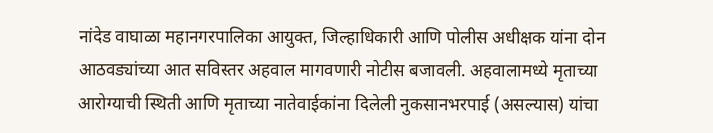नांदेड वाघाळा महानगरपालिका आयुक्त, जिल्हाधिकारी आणि पोलीस अधीक्षक यांना दोन आठवड्यांच्या आत सविस्तर अहवाल मागवणारी नोटीस बजावली. अहवालामध्ये मृताच्या आरोग्याची स्थिती आणि मृताच्या नातेवाईकांना दिलेली नुकसानभरपाई (असल्यास) यांचा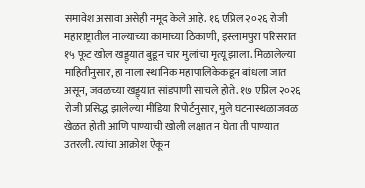समावेश असावा असेही नमूद केले आहे. १६ एप्रिल २०२६ रोजी महाराष्ट्रातील नाल्याच्या कामाच्या ठिकाणी, इस्लामपुरा परिसरात १५ फूट खोल खड्ड्यात बुडून चार मुलांचा मृत्यू झाला. मिळालेल्या माहितीनुसार, हा नाला स्थानिक महापालिकेकडून बांधला जात असून, जवळच्या खड्ड्यात सांडपाणी साचले होते. १७ एप्रिल २०२६ रोजी प्रसिद्ध झालेल्या मीडिया रिपोर्टनुसार, मुले घटनास्थळाजवळ खेळत होती आणि पाण्याची खोली लक्षात न घेता ती पाण्यात उतरली. त्यांचा आक्रोश ऐकून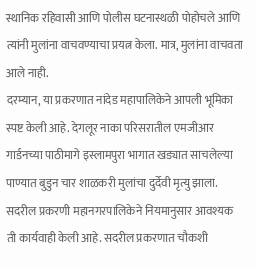स्थानिक रहिवासी आणि पोलीस घटनास्थळी पोहोचले आणि त्यांनी मुलांना वाचवण्याचा प्रयत्न केला. मात्र, मुलांना वाचवता आले नाही.
दरम्यान, या प्रकरणात नांदेड महापालिकेने आपली भूमिका स्पष्ट केली आहे. देगलूर नाका परिसरातील एमजीआर गार्डनच्या पाठीमागे इस्लामपुरा भागात खड्यात साचलेल्या पाण्यात बुडुन चार शाळकरी मुलांचा दुर्देवी मृत्यु झाला. सदरील प्रकरणी महानगरपालिकेने नियमानुसार आवश्यक ती कार्यवाही केली आहे. सदरील प्रकरणात चौकशी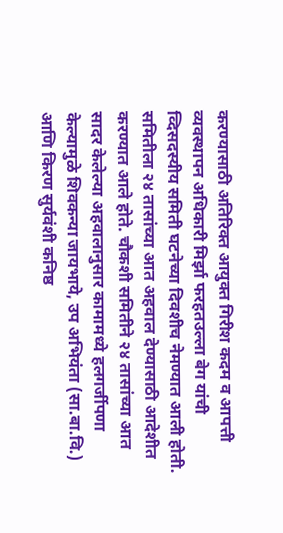करण्यासाठी अतिरिक्त आयुक्त गिरीश कदम व आपत्ती व्यवस्थापन अधिकारी मिर्झा फरहतउल्ला बेग यांची व्दिसदस्यीय समिती घटनेच्या दिवशीच नेमण्यात आली होती. समितीला २४ तासांच्या आत अहवाल देण्यासाठी आदेशीत करण्यात आले होते. चौकशी समितीने २४ तासांच्या आत सादर केलेल्या अहवालानुसार कामामध्ये हलगर्जीपणा केल्यामुळे शिवकन्या जायभाये, उप अभियंता (सा.बा.वि.) आणि किरण सुर्यवंशी कनिष्ठ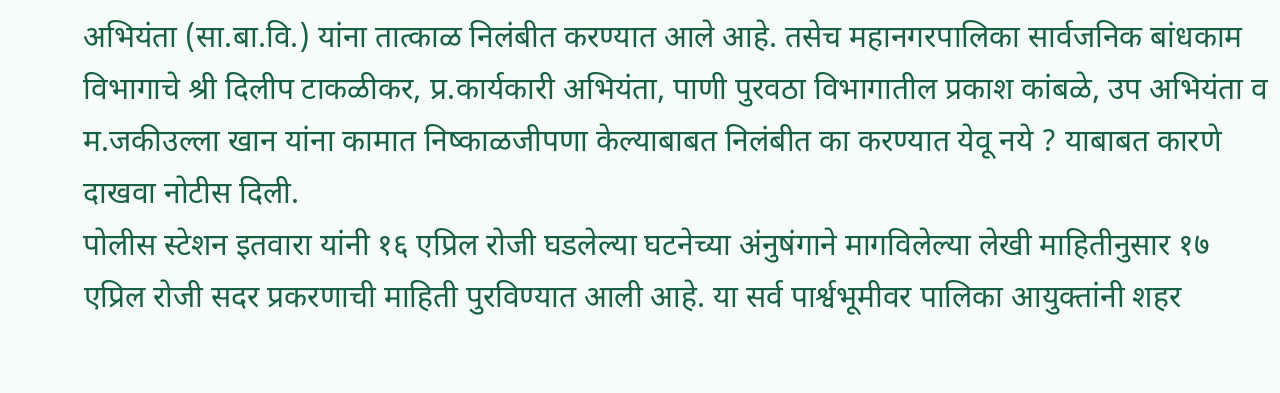अभियंता (सा.बा.वि.) यांना तात्काळ निलंबीत करण्यात आले आहे. तसेच महानगरपालिका सार्वजनिक बांधकाम विभागाचे श्री दिलीप टाकळीकर, प्र.कार्यकारी अभियंता, पाणी पुरवठा विभागातील प्रकाश कांबळे, उप अभियंता व म.जकीउल्ला खान यांना कामात निष्काळजीपणा केल्याबाबत निलंबीत का करण्यात येवू नये ? याबाबत कारणे दाखवा नोटीस दिली.
पोलीस स्टेशन इतवारा यांनी १६ एप्रिल रोजी घडलेल्या घटनेच्या अंनुषंगाने मागविलेल्या लेखी माहितीनुसार १७ एप्रिल रोजी सदर प्रकरणाची माहिती पुरविण्यात आली आहे. या सर्व पार्श्वभूमीवर पालिका आयुक्तांनी शहर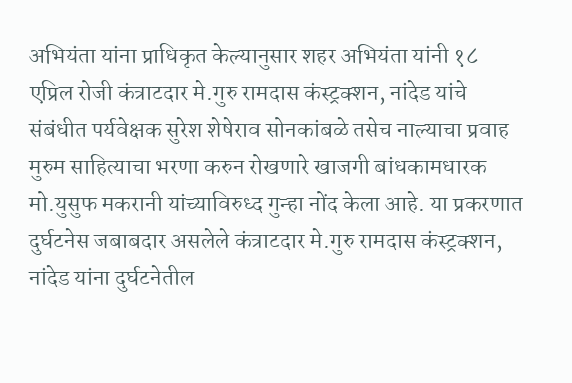अभियंता यांना प्राधिकृत केल्यानुसार शहर अभियंता यांनी १८ एप्रिल रोजी कंत्राटदार मे.गुरु रामदास कंस्ट्रक्शन, नांदेड यांचे संबंधीत पर्यवेक्षक सुरेश शेषेराव सोनकांबळे तसेच नाल्याचा प्रवाह मुरुम साहित्याचा भरणा करुन रोखणारे खाजगी बांधकामधारक मो.युसुफ मकरानी यांच्याविरुध्द गुन्हा नोंद केला आहे. या प्रकरणात दुर्घटनेस जबाबदार असलेले कंत्राटदार मे.गुरु रामदास कंस्ट्रक्शन, नांदेड यांना दुर्घटनेतील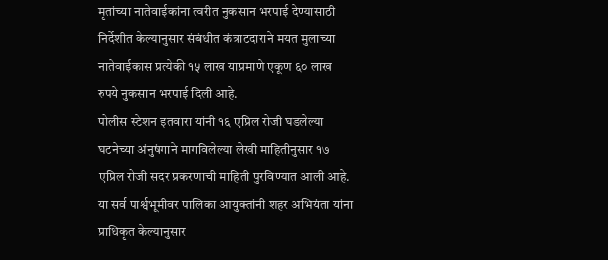मृतांच्या नातेवाईकांना त्वरीत नुकसान भरपाई देण्यासाठी निर्देशीत केल्यानुसार संबंधीत कंत्राटदाराने मयत मुलाच्या नातेवाईकास प्रत्येकी १५ लाख याप्रमाणे एकूण ६० लाख रुपये नुकसान भरपाई दिली आहे.
पोलीस स्टेशन इतवारा यांनी १६ एप्रिल रोजी घडलेल्या घटनेच्या अंनुषंगाने मागविलेल्या लेखी माहितीनुसार १७ एप्रिल रोजी सदर प्रकरणाची माहिती पुरविण्यात आली आहे. या सर्व पार्श्वभूमीवर पालिका आयुक्तांनी शहर अभियंता यांना प्राधिकृत केल्यानुसार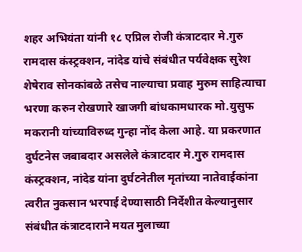शहर अभियंता यांनी १८ एप्रिल रोजी कंत्राटदार मे.गुरु रामदास कंस्ट्रक्शन, नांदेड यांचे संबंधीत पर्यवेक्षक सुरेश शेषेराव सोनकांबळे तसेच नाल्याचा प्रवाह मुरुम साहित्याचा भरणा करुन रोखणारे खाजगी बांधकामधारक मो.युसुफ मकरानी यांच्याविरुध्द गुन्हा नोंद केला आहे. या प्रकरणात दुर्घटनेस जबाबदार असलेले कंत्राटदार मे.गुरु रामदास कंस्ट्रक्शन, नांदेड यांना दुर्घटनेतील मृतांच्या नातेवाईकांना त्वरीत नुकसान भरपाई देण्यासाठी निर्देशीत केल्यानुसार संबंधीत कंत्राटदाराने मयत मुलाच्या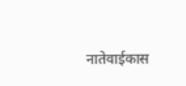नातेवाईकास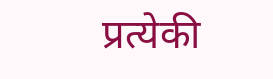प्रत्येकी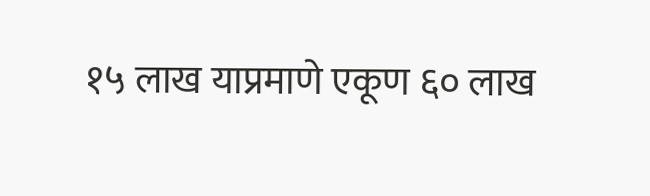१५ लाख याप्रमाणे एकूण ६० लाख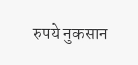रुपये नुकसान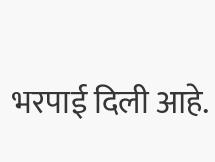भरपाई दिली आहे.